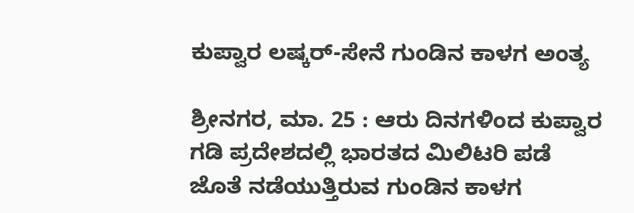ಕುಪ್ವಾರ ಲಷ್ಕರ್-ಸೇನೆ ಗುಂಡಿನ ಕಾಳಗ ಅಂತ್ಯ

ಶ್ರೀನಗರ, ಮಾ. 25 : ಆರು ದಿನಗಳಿಂದ ಕುಪ್ವಾರ ಗಡಿ ಪ್ರದೇಶದಲ್ಲಿ ಭಾರತದ ಮಿಲಿಟರಿ ಪಡೆ ಜೊತೆ ನಡೆಯುತ್ತಿರುವ ಗುಂಡಿನ ಕಾಳಗ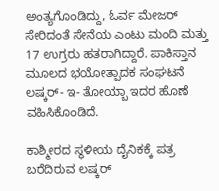ಅಂತ್ಯಗೊಂಡಿದ್ದು, ಓರ್ವ ಮೇಜರ್ ಸೇರಿದಂತೆ ಸೇನೆಯ ಎಂಟು ಮಂದಿ ಮತ್ತು 17 ಉಗ್ರರು ಹತರಾಗಿದ್ದಾರೆ. ಪಾಕಿಸ್ತಾನ ಮೂಲದ ಭಯೋತ್ಪಾದಕ ಸಂಘಟನೆ ಲಷ್ಕರ್- ಇ- ತೋಯ್ಬಾ ಇದರ ಹೊಣೆ ವಹಿಸಿಕೊಂಡಿದೆ.

ಕಾಶ್ಮೀರದ ಸ್ಥಳೀಯ ದೈನಿಕಕ್ಕೆ ಪತ್ರ ಬರೆದಿರುವ ಲಷ್ಕರ್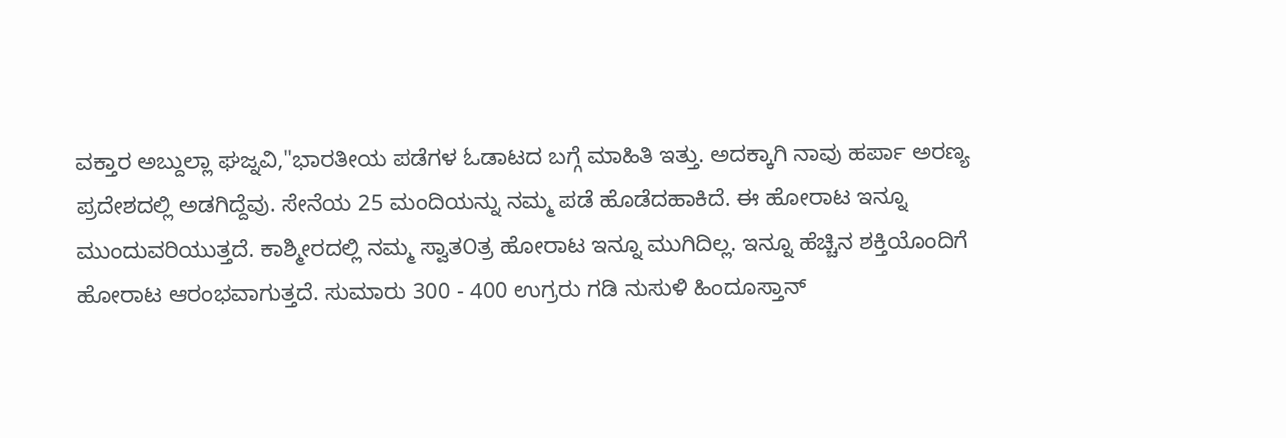ವಕ್ತಾರ ಅಬ್ದುಲ್ಲಾ ಘಜ್ನವಿ,"ಭಾರತೀಯ ಪಡೆಗಳ ಓಡಾಟದ ಬಗ್ಗೆ ಮಾಹಿತಿ ಇತ್ತು. ಅದಕ್ಕಾಗಿ ನಾವು ಹರ್ಪಾ ಅರಣ್ಯ ಪ್ರದೇಶದಲ್ಲಿ ಅಡಗಿದ್ದೆವು. ಸೇನೆಯ 25 ಮಂದಿಯನ್ನು ನಮ್ಮ ಪಡೆ ಹೊಡೆದಹಾಕಿದೆ. ಈ ಹೋರಾಟ ಇನ್ನೂ ಮುಂದುವರಿಯುತ್ತದೆ. ಕಾಶ್ಮೀರದಲ್ಲಿ ನಮ್ಮ ಸ್ವಾತ೦ತ್ರ ಹೋರಾಟ ಇನ್ನೂ ಮುಗಿದಿಲ್ಲ. ಇನ್ನೂ ಹೆಚ್ಚಿನ ಶಕ್ತಿಯೊಂದಿಗೆ ಹೋರಾಟ ಆರಂಭವಾಗುತ್ತದೆ. ಸುಮಾರು 300 - 400 ಉಗ್ರರು ಗಡಿ ನುಸುಳಿ ಹಿಂದೂಸ್ತಾನ್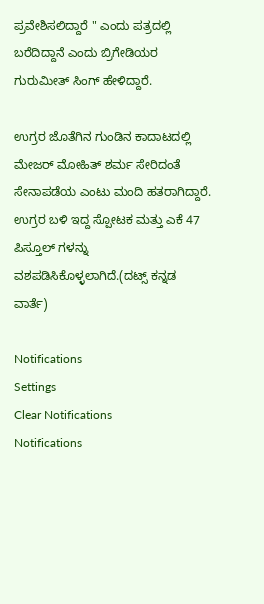ಪ್ರವೇಶಿಸಲಿದ್ದಾರೆ " ಎಂದು ಪತ್ರದಲ್ಲಿ ಬರೆದಿದ್ದಾನೆ ಎಂದು ಬ್ರಿಗೇಡಿಯರ ಗುರುಮೀತ್ ಸಿಂಗ್ ಹೇಳಿದ್ದಾರೆ.

ಉಗ್ರರ ಜೊತೆಗಿನ ಗುಂಡಿನ ಕಾದಾಟದಲ್ಲಿ ಮೇಜರ್ ಮೋಹಿತ್ ಶರ್ಮ ಸೇರಿದಂತೆ ಸೇನಾಪಡೆಯ ಎಂಟು ಮಂದಿ ಹತರಾಗಿದ್ದಾರೆ. ಉಗ್ರರ ಬಳಿ ಇದ್ದ ಸ್ಪೋಟಕ ಮತ್ತು ಎಕೆ 47 ಪಿಸ್ತೂಲ್ ಗಳನ್ನು ವಶಪಡಿಸಿಕೊಳ್ಳಲಾಗಿದೆ.(ದಟ್ಸ್ ಕನ್ನಡ ವಾರ್ತೆ)

Notifications
Settings
Clear Notifications
Notifications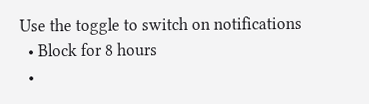Use the toggle to switch on notifications
  • Block for 8 hours
  •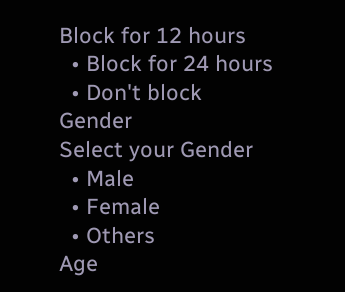Block for 12 hours
  • Block for 24 hours
  • Don't block
Gender
Select your Gender
  • Male
  • Female
  • Others
Age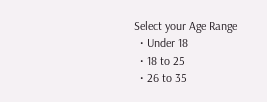Select your Age Range
  • Under 18
  • 18 to 25
  • 26 to 35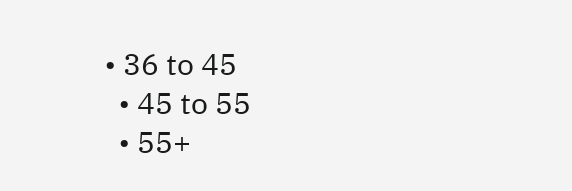• 36 to 45
  • 45 to 55
  • 55+